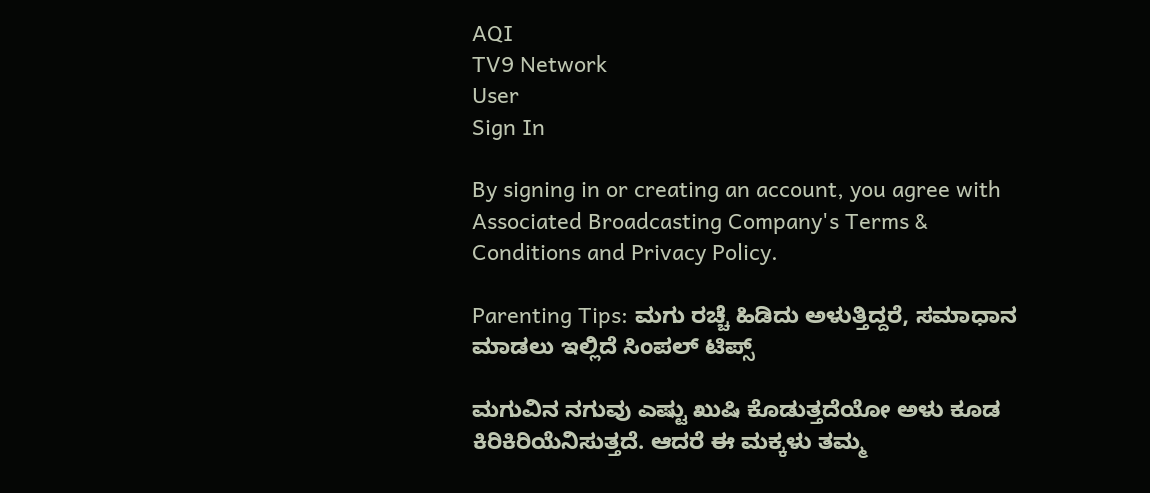AQI
TV9 Network
User
Sign In

By signing in or creating an account, you agree with Associated Broadcasting Company's Terms & Conditions and Privacy Policy.

Parenting Tips: ಮಗು ರಚ್ಚೆ ಹಿಡಿದು ಅಳುತ್ತಿದ್ದರೆ, ಸಮಾಧಾನ ಮಾಡಲು ಇಲ್ಲಿದೆ ಸಿಂಪಲ್ ಟಿಪ್ಸ್

ಮಗುವಿನ ನಗುವು ಎಷ್ಟು ಖುಷಿ ಕೊಡುತ್ತದೆಯೋ ಅಳು ಕೂಡ ಕಿರಿಕಿರಿಯೆನಿಸುತ್ತದೆ. ಆದರೆ ಈ ಮಕ್ಕಳು ತಮ್ಮ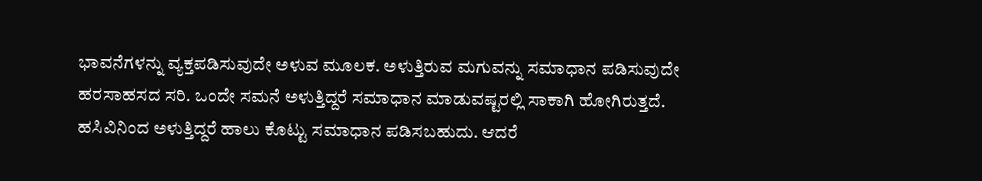ಭಾವನೆಗಳನ್ನು ವ್ಯಕ್ತಪಡಿಸುವುದೇ ಅಳುವ ಮೂಲಕ. ಅಳುತ್ತಿರುವ ಮಗುವನ್ನು ಸಮಾಧಾನ ಪಡಿಸುವುದೇ ಹರಸಾಹಸದ ಸರಿ. ಒಂದೇ ಸಮನೆ ಅಳುತ್ತಿದ್ದರೆ ಸಮಾಧಾನ ಮಾಡುವಷ್ಟರಲ್ಲಿ ಸಾಕಾಗಿ ಹೋಗಿರುತ್ತದೆ. ಹಸಿವಿನಿಂದ ಅಳುತ್ತಿದ್ದರೆ ಹಾಲು ಕೊಟ್ಟು ಸಮಾಧಾನ ಪಡಿಸಬಹುದು. ಆದರೆ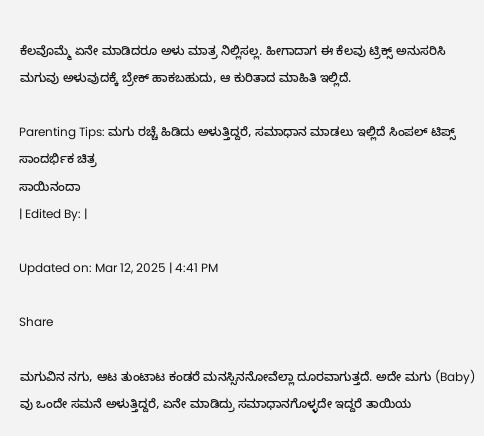ಕೆಲವೊಮ್ಮೆ ಏನೇ ಮಾಡಿದರೂ ಅಳು ಮಾತ್ರ ನಿಲ್ಲಿಸಲ್ಲ. ಹೀಗಾದಾಗ ಈ ಕೆಲವು ಟ್ರಿಕ್ಸ್ ಅನುಸರಿಸಿ ಮಗುವು ಅಳುವುದಕ್ಕೆ ಬ್ರೇಕ್ ಹಾಕಬಹುದು, ಆ ಕುರಿತಾದ ಮಾಹಿತಿ ಇಲ್ಲಿದೆ.

Parenting Tips: ಮಗು ರಚ್ಚೆ ಹಿಡಿದು ಅಳುತ್ತಿದ್ದರೆ, ಸಮಾಧಾನ ಮಾಡಲು ಇಲ್ಲಿದೆ ಸಿಂಪಲ್ ಟಿಪ್ಸ್
ಸಾಂದರ್ಭಿಕ ಚಿತ್ರ
ಸಾಯಿನಂದಾ
| Edited By: |

Updated on: Mar 12, 2025 | 4:41 PM

Share

ಮಗುವಿನ ನಗು, ಆಟ ತುಂಟಾಟ ಕಂಡರೆ ಮನಸ್ಸಿನನೋವೆಲ್ಲಾ ದೂರವಾಗುತ್ತದೆ. ಅದೇ ಮಗು (Baby) ವು ಒಂದೇ ಸಮನೆ ಅಳುತ್ತಿದ್ದರೆ, ಏನೇ ಮಾಡಿದ್ರು ಸಮಾಧಾನಗೊಳ್ಳದೇ ಇದ್ದರೆ ತಾಯಿಯ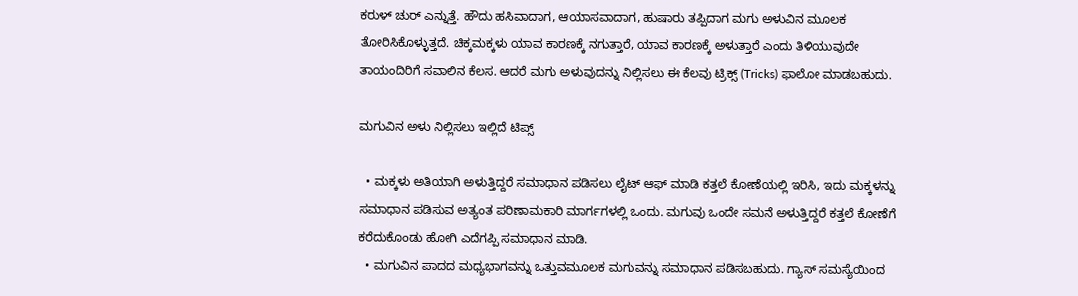ಕರುಳ್ ಚುರ್ ಎನ್ನುತ್ತೆ. ಹೌದು ಹಸಿವಾದಾಗ, ಆಯಾಸವಾದಾಗ, ಹುಷಾರು ತಪ್ಪಿದಾಗ ಮಗು ಅಳುವಿನ ಮೂಲಕ ತೋರಿಸಿಕೊಳ್ಳುತ್ತದೆ. ಚಿಕ್ಕಮಕ್ಕಳು ಯಾವ ಕಾರಣಕ್ಕೆ ನಗುತ್ತಾರೆ, ಯಾವ ಕಾರಣಕ್ಕೆ ಅಳುತ್ತಾರೆ ಎಂದು ತಿಳಿಯುವುದೇ ತಾಯಂದಿರಿಗೆ ಸವಾಲಿನ ಕೆಲಸ. ಆದರೆ ಮಗು ಅಳುವುದನ್ನು ನಿಲ್ಲಿಸಲು ಈ ಕೆಲವು ಟ್ರಿಕ್ಸ್ (Tricks) ಫಾಲೋ ಮಾಡಬಹುದು.

ಮಗುವಿನ ಅಳು ನಿಲ್ಲಿಸಲು ಇಲ್ಲಿದೆ ಟಿಪ್ಸ್

  • ಮಕ್ಕಳು ಅತಿಯಾಗಿ ಅಳುತ್ತಿದ್ದರೆ ಸಮಾಧಾನ ಪಡಿಸಲು ಲೈಟ್ ಆಫ್ ಮಾಡಿ ಕತ್ತಲೆ ಕೋಣೆಯಲ್ಲಿ ಇರಿಸಿ, ಇದು ಮಕ್ಕಳನ್ನು ಸಮಾಧಾನ ಪಡಿಸುವ ಅತ್ಯಂತ ಪರಿಣಾಮಕಾರಿ ಮಾರ್ಗಗಳಲ್ಲಿ ಒಂದು. ಮಗುವು ಒಂದೇ ಸಮನೆ ಅಳುತ್ತಿದ್ದರೆ ಕತ್ತಲೆ ಕೋಣೆಗೆ ಕರೆದುಕೊಂಡು ಹೋಗಿ ಎದೆಗಪ್ಪಿ ಸಮಾಧಾನ ಮಾಡಿ.
  • ಮಗುವಿನ ಪಾದದ ಮಧ್ಯಭಾಗವನ್ನು ಒತ್ತುವಮೂಲಕ ಮಗುವನ್ನು ಸಮಾಧಾನ ಪಡಿಸಬಹುದು. ಗ್ಯಾಸ್ ಸಮಸ್ಯೆಯಿಂದ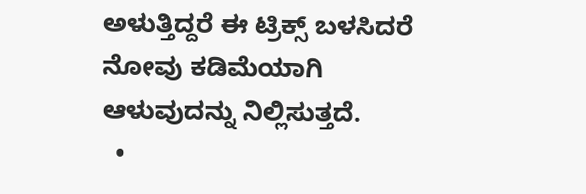ಅಳುತ್ತಿದ್ದರೆ ಈ ಟ್ರಿಕ್ಸ್ ಬಳಸಿದರೆ ನೋವು ಕಡಿಮೆಯಾಗಿ ಆಳುವುದನ್ನು ನಿಲ್ಲಿಸುತ್ತದೆ.
  •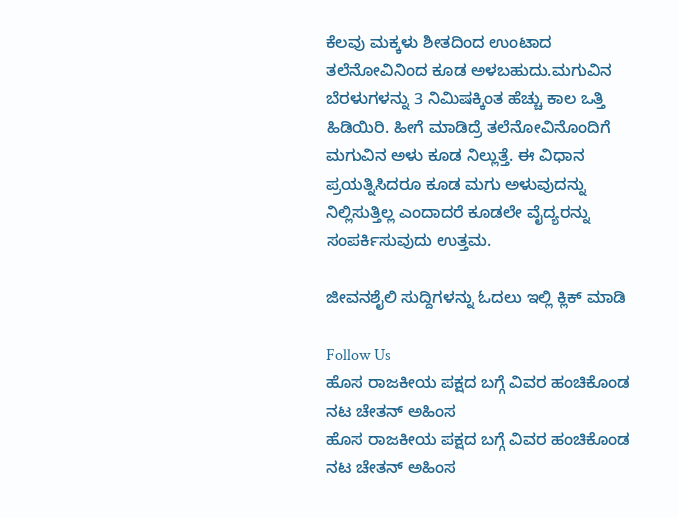ಕೆಲವು ಮಕ್ಕಳು ಶೀತದಿಂದ ಉಂಟಾದ ತಲೆನೋವಿನಿಂದ ಕೂಡ ಅಳಬಹುದು.ಮಗುವಿನ ಬೆರಳುಗಳನ್ನು 3 ನಿಮಿಷಕ್ಕಿಂತ ಹೆಚ್ಚು ಕಾಲ ಒತ್ತಿ ಹಿಡಿಯಿರಿ. ಹೀಗೆ ಮಾಡಿದ್ರೆ ತಲೆನೋವಿನೊಂದಿಗೆ ಮಗುವಿನ ಅಳು ಕೂಡ ನಿಲ್ಲುತ್ತೆ. ಈ ವಿಧಾನ ಪ್ರಯತ್ನಿಸಿದರೂ ಕೂಡ ಮಗು ಅಳುವುದನ್ನು ನಿಲ್ಲಿಸುತ್ತಿಲ್ಲ ಎಂದಾದರೆ ಕೂಡಲೇ ವೈದ್ಯರನ್ನು ಸಂಪರ್ಕಿಸುವುದು ಉತ್ತಮ.

ಜೀವನಶೈಲಿ ಸುದ್ದಿಗಳನ್ನು ಓದಲು ಇಲ್ಲಿ ಕ್ಲಿಕ್ ಮಾಡಿ

Follow Us
ಹೊಸ ರಾಜಕೀಯ ಪಕ್ಷದ ಬಗ್ಗೆ ವಿವರ ಹಂಚಿಕೊಂಡ ನಟ ಚೇತನ್ ಅಹಿಂಸ
ಹೊಸ ರಾಜಕೀಯ ಪಕ್ಷದ ಬಗ್ಗೆ ವಿವರ ಹಂಚಿಕೊಂಡ ನಟ ಚೇತನ್ ಅಹಿಂಸ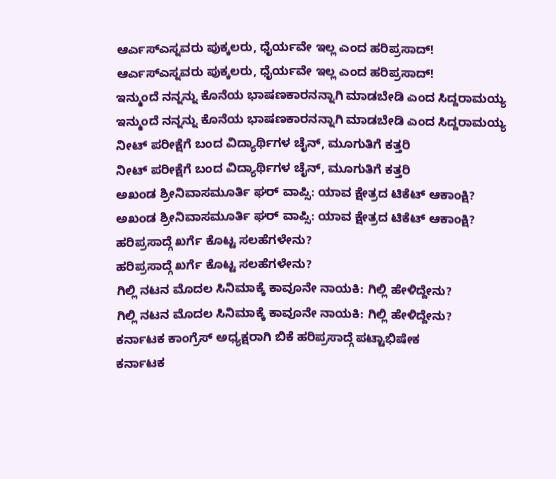ಆರ್ಎಸ್ಎಸ್ನವರು ಪುಕ್ಕಲರು, ಧೈರ್ಯವೇ ಇಲ್ಲ ಎಂದ ಹರಿಪ್ರಸಾದ್!
ಆರ್ಎಸ್ಎಸ್ನವರು ಪುಕ್ಕಲರು, ಧೈರ್ಯವೇ ಇಲ್ಲ ಎಂದ ಹರಿಪ್ರಸಾದ್!
ಇನ್ಮುಂದೆ ನನ್ನನ್ನು ಕೊನೆಯ ಭಾಷಣಕಾರನನ್ನಾಗಿ ಮಾಡಬೇಡಿ ಎಂದ ಸಿದ್ದರಾಮಯ್ಯ
ಇನ್ಮುಂದೆ ನನ್ನನ್ನು ಕೊನೆಯ ಭಾಷಣಕಾರನನ್ನಾಗಿ ಮಾಡಬೇಡಿ ಎಂದ ಸಿದ್ದರಾಮಯ್ಯ
ನೀಟ್ ಪರೀಕ್ಷೆಗೆ ಬಂದ ವಿದ್ಯಾರ್ಥಿಗಳ ಚೈನ್, ಮೂಗುತಿಗೆ ಕತ್ತರಿ
ನೀಟ್ ಪರೀಕ್ಷೆಗೆ ಬಂದ ವಿದ್ಯಾರ್ಥಿಗಳ ಚೈನ್, ಮೂಗುತಿಗೆ ಕತ್ತರಿ
ಅಖಂಡ ಶ್ರೀನಿವಾಸಮೂರ್ತಿ ಘರ್ ವಾಪ್ಸಿ: ಯಾವ ಕ್ಷೇತ್ರದ ಟಿಕೆಟ್ ಆಕಾಂಕ್ಷಿ?
ಅಖಂಡ ಶ್ರೀನಿವಾಸಮೂರ್ತಿ ಘರ್ ವಾಪ್ಸಿ: ಯಾವ ಕ್ಷೇತ್ರದ ಟಿಕೆಟ್ ಆಕಾಂಕ್ಷಿ?
ಹರಿಪ್ರಸಾದ್ಗೆ ಖರ್ಗೆ ಕೊಟ್ಟ ಸಲಹೆಗಳೇನು?
ಹರಿಪ್ರಸಾದ್ಗೆ ಖರ್ಗೆ ಕೊಟ್ಟ ಸಲಹೆಗಳೇನು?
ಗಿಲ್ಲಿ ನಟನ ಮೊದಲ ಸಿನಿಮಾಕ್ಕೆ ಕಾವೂನೇ ನಾಯಕಿ: ಗಿಲ್ಲಿ ಹೇಳಿದ್ದೇನು?
ಗಿಲ್ಲಿ ನಟನ ಮೊದಲ ಸಿನಿಮಾಕ್ಕೆ ಕಾವೂನೇ ನಾಯಕಿ: ಗಿಲ್ಲಿ ಹೇಳಿದ್ದೇನು?
ಕರ್ನಾಟಕ ಕಾಂಗ್ರೆಸ್ ಅಧ್ಯಕ್ಷರಾಗಿ ಬಿಕೆ ಹರಿಪ್ರಸಾದ್ಗೆ ಪಟ್ಟಾಭಿಷೇಕ
ಕರ್ನಾಟಕ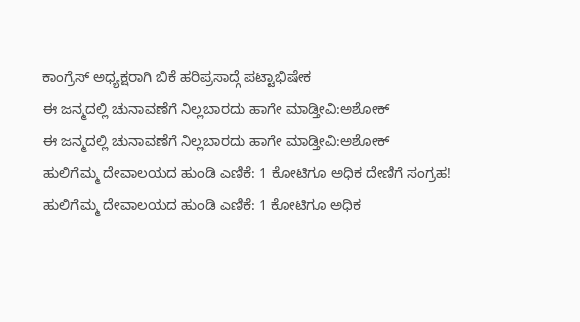ಕಾಂಗ್ರೆಸ್ ಅಧ್ಯಕ್ಷರಾಗಿ ಬಿಕೆ ಹರಿಪ್ರಸಾದ್ಗೆ ಪಟ್ಟಾಭಿಷೇಕ
ಈ ಜನ್ಮದಲ್ಲಿ ಚುನಾವಣೆಗೆ ನಿಲ್ಲಬಾರದು ಹಾಗೇ ಮಾಡ್ತೀವಿ:ಅಶೋಕ್
ಈ ಜನ್ಮದಲ್ಲಿ ಚುನಾವಣೆಗೆ ನಿಲ್ಲಬಾರದು ಹಾಗೇ ಮಾಡ್ತೀವಿ:ಅಶೋಕ್
ಹುಲಿಗೆಮ್ಮ ದೇವಾಲಯದ ಹುಂಡಿ ಎಣಿಕೆ: 1 ಕೋಟಿಗೂ ಅಧಿಕ ದೇಣಿಗೆ ಸಂಗ್ರಹ!
ಹುಲಿಗೆಮ್ಮ ದೇವಾಲಯದ ಹುಂಡಿ ಎಣಿಕೆ: 1 ಕೋಟಿಗೂ ಅಧಿಕ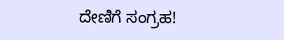ದೇಣಿಗೆ ಸಂಗ್ರಹ!